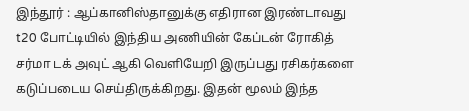இந்தூர் : ஆப்கானிஸ்தானுக்கு எதிரான இரண்டாவது t20 போட்டியில் இந்திய அணியின் கேப்டன் ரோகித் சர்மா டக் அவுட் ஆகி வெளியேறி இருப்பது ரசிகர்களை கடுப்படைய செய்திருக்கிறது. இதன் மூலம் இந்த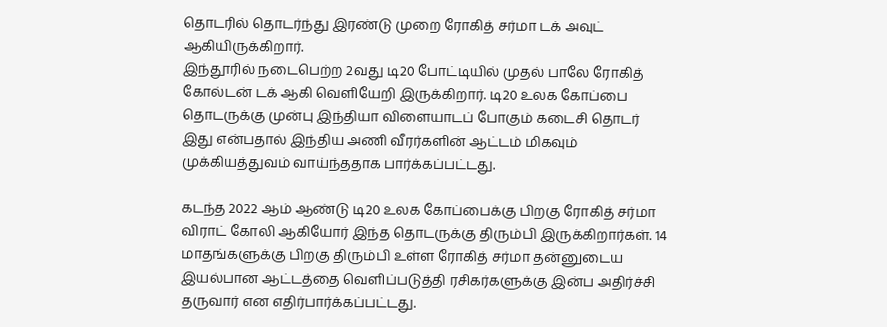தொடரில் தொடர்ந்து இரண்டு முறை ரோகித் சர்மா டக் அவுட் ஆகியிருக்கிறார்.
இந்தூரில் நடைபெற்ற 2வது டி20 போட்டியில் முதல் பாலே ரோகித் கோல்டன் டக் ஆகி வெளியேறி இருக்கிறார். டி20 உலக கோப்பை தொடருக்கு முன்பு இந்தியா விளையாடப் போகும் கடைசி தொடர் இது என்பதால் இந்திய அணி வீரர்களின் ஆட்டம் மிகவும் முக்கியத்துவம் வாய்ந்ததாக பார்க்கப்பட்டது.

கடந்த 2022 ஆம் ஆண்டு டி20 உலக கோப்பைக்கு பிறகு ரோகித் சர்மா விராட் கோலி ஆகியோர் இந்த தொடருக்கு திரும்பி இருக்கிறார்கள். 14 மாதங்களுக்கு பிறகு திரும்பி உள்ள ரோகித் சர்மா தன்னுடைய இயல்பான ஆட்டத்தை வெளிப்படுத்தி ரசிகர்களுக்கு இன்ப அதிர்ச்சி தருவார் என எதிர்பார்க்கப்பட்டது.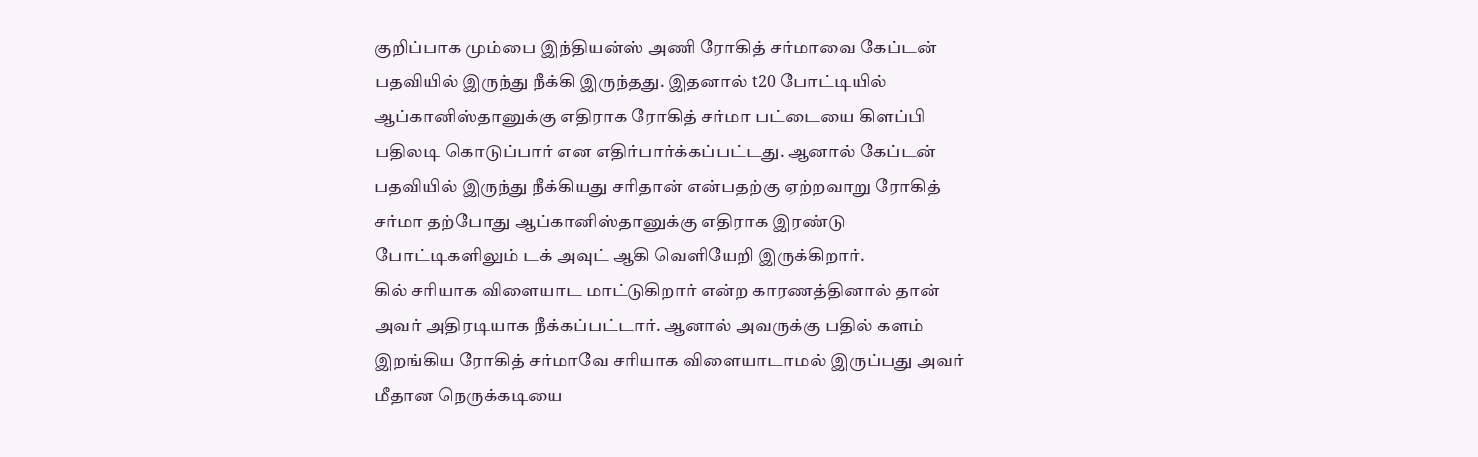குறிப்பாக மும்பை இந்தியன்ஸ் அணி ரோகித் சர்மாவை கேப்டன் பதவியில் இருந்து நீக்கி இருந்தது. இதனால் t20 போட்டியில் ஆப்கானிஸ்தானுக்கு எதிராக ரோகித் சர்மா பட்டையை கிளப்பி பதிலடி கொடுப்பார் என எதிர்பார்க்கப்பட்டது. ஆனால் கேப்டன் பதவியில் இருந்து நீக்கியது சரிதான் என்பதற்கு ஏற்றவாறு ரோகித் சர்மா தற்போது ஆப்கானிஸ்தானுக்கு எதிராக இரண்டு போட்டிகளிலும் டக் அவுட் ஆகி வெளியேறி இருக்கிறார்.
கில் சரியாக விளையாட மாட்டுகிறார் என்ற காரணத்தினால் தான் அவர் அதிரடியாக நீக்கப்பட்டார். ஆனால் அவருக்கு பதில் களம் இறங்கிய ரோகித் சர்மாவே சரியாக விளையாடாமல் இருப்பது அவர் மீதான நெருக்கடியை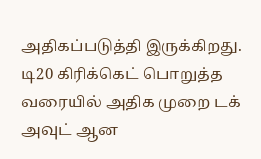அதிகப்படுத்தி இருக்கிறது.
டி20 கிரிக்கெட் பொறுத்த வரையில் அதிக முறை டக் அவுட் ஆன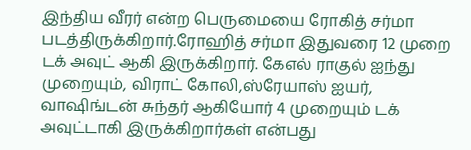இந்திய வீரர் என்ற பெருமையை ரோகித் சர்மா படத்திருக்கிறார்.ரோஹித் சர்மா இதுவரை 12 முறை டக் அவுட் ஆகி இருக்கிறார். கேஎல் ராகுல் ஐந்து முறையும், விராட் கோலி,ஸ்ரேயாஸ் ஐயர், வாஷிங்டன் சுந்தர் ஆகியோர் 4 முறையும் டக் அவுட்டாகி இருக்கிறார்கள் என்பது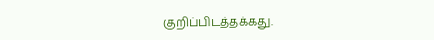குறிப்பிடத்தக்கது.